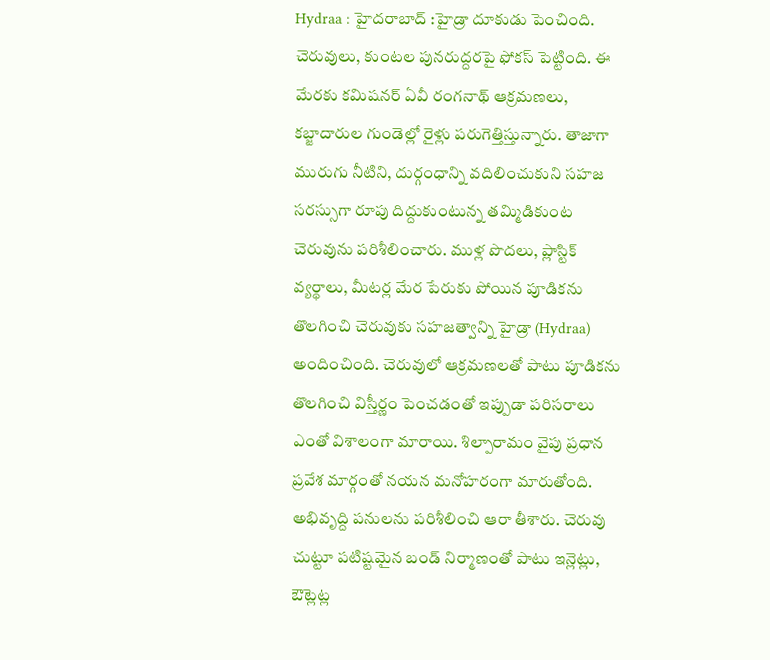Hydraa : హైదరాబాద్ :హైడ్రా దూకుడు పెంచింది. చెరువులు, కుంటల పునరుద్దరపై ఫోకస్ పెట్టింది. ఈ మేరకు కమిషనర్ ఏవీ రంగనాథ్ ఆక్రమణలు, కబ్జాదారుల గుండెల్లో రైళ్లు పరుగెత్తిస్తున్నారు. తాజాగా మురుగు నీటిని, దుర్గంధాన్ని వదిలించుకుని సహజ సరస్సుగా రూపు దిద్దుకుంటున్న తమ్మిడికుంట చెరువును పరిశీలించారు. ముళ్ల పొదలు, ప్లాస్టిక్ వ్యర్థాలు, మీటర్ల మేర పేరుకు పోయిన పూడికను తొలగించి చెరువుకు సహజత్వాన్ని హైడ్రా (Hydraa) అందించింది. చెరువులో ఆక్రమణలతో పాటు పూడికను తొలగించి విస్తీర్ణం పెంచడంతో ఇప్పుడా పరిసరాలు ఎంతో విశాలంగా మారాయి. శిల్పారామం వైపు ప్రధాన ప్రవేశ మార్గంతో నయన మనోహరంగా మారుతోంది. అభివృద్ది పనులను పరిశీలించి ఆరా తీశారు. చెరువు చుట్టూ పటిష్టమైన బండ్ నిర్మాణంతో పాటు ఇన్లెట్లు, ఔట్లెట్ల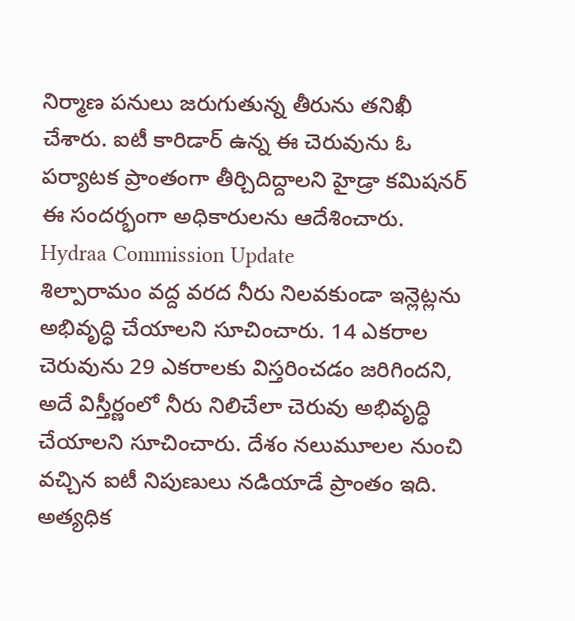నిర్మాణ పనులు జరుగుతున్న తీరును తనిఖీ చేశారు. ఐటీ కారిడార్ ఉన్న ఈ చెరువును ఓ పర్యాటక ప్రాంతంగా తీర్చిదిద్దాలని హైడ్రా కమిషనర్ ఈ సందర్భంగా అధికారులను ఆదేశించారు.
Hydraa Commission Update
శిల్పారామం వద్ద వరద నీరు నిలవకుండా ఇన్లెట్లను అభివృద్ధి చేయాలని సూచించారు. 14 ఎకరాల చెరువును 29 ఎకరాలకు విస్తరించడం జరిగిందని, అదే విస్తీర్ణంలో నీరు నిలిచేలా చెరువు అభివృద్ధి చేయాలని సూచించారు. దేశం నలుమూలల నుంచి వచ్చిన ఐటీ నిపుణులు నడియాడే ప్రాంతం ఇది. అత్యధిక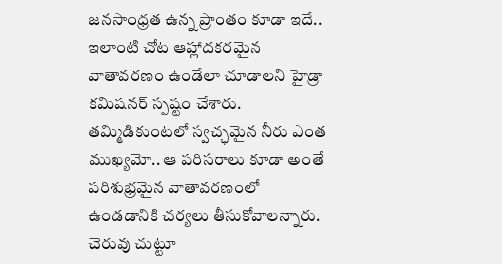జనసాంధ్రత ఉన్న ప్రాంతం కూడా ఇదే.. ఇలాంటి చోట ఆహ్లాదకరమైన వాతావరణం ఉండేలా చూడాలని హైడ్రా కమిషనర్ స్పష్టం చేశారు. తమ్మిడికుంటలో స్వచ్ఛమైన నీరు ఎంత ముఖ్యమో.. ఆ పరిసరాలు కూడా అంతే పరిశుభ్రమైన వాతావరణంలో ఉండడానికి చర్యలు తీసుకోవాలన్నారు. చెరువు చుట్టూ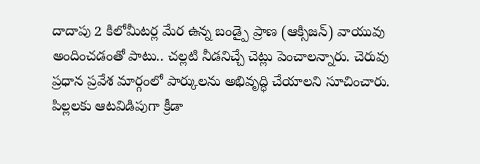దాదాపు 2 కిలోమీటర్ల మేర ఉన్న బండ్పై ప్రాణ (ఆక్సిజన్) వాయువు అందించడంతో పాటు.. చల్లటి నీడనిచ్చే చెట్లు పెంచాలన్నారు. చెరువు ప్రధాన ప్రవేశ మార్గంలో పార్కులను అభివృద్ధి చేయాలని సూచించారు. పిల్లలకు ఆటవిడిపుగా క్రీడా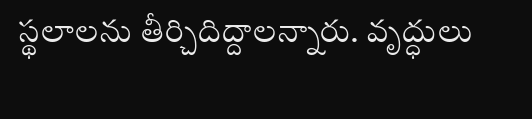స్థలాలను తీర్చిదిద్దాలన్నారు. వృద్ధులు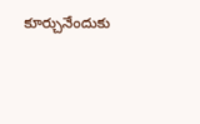కూర్చునేందుకు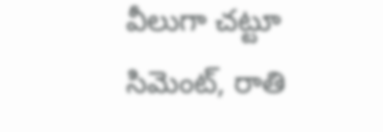వీలుగా చట్టూ సిమెంట్, రాతి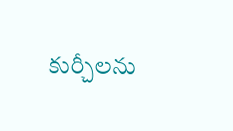కుర్చీలను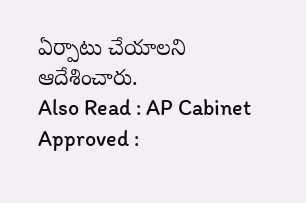ఏర్పాటు చేయాలని ఆదేశించారు.
Also Read : AP Cabinet Approved :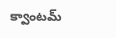క్వాంటమ్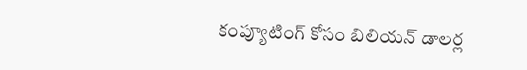కంప్యూటింగ్ కోసం బిలియన్ డాలర్ల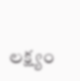లక్ష్యం